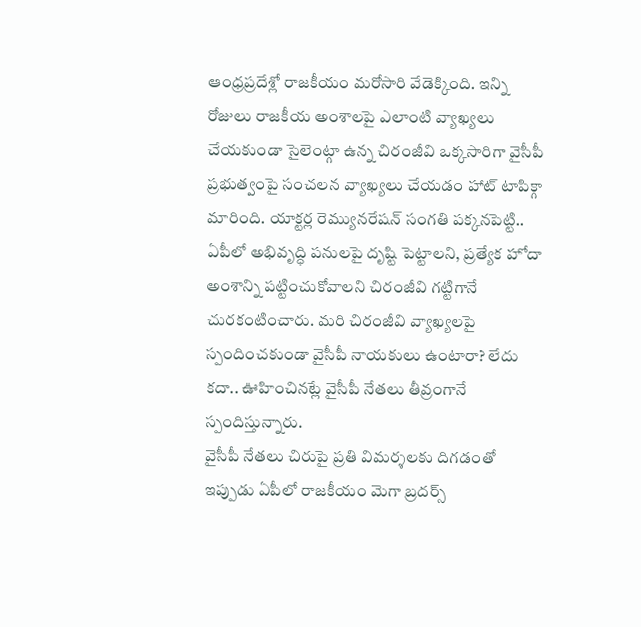ఆంధ్రప్రదేశ్లో రాజకీయం మరోసారి వేడెక్కింది. ఇన్ని రోజులు రాజకీయ అంశాలపై ఎలాంటి వ్యాఖ్యలు చేయకుండా సైలెంట్గా ఉన్న చిరంజీవి ఒక్కసారిగా వైసీపీ ప్రభుత్వంపై సంచలన వ్యాఖ్యలు చేయడం హాట్ టాపిక్గా మారింది. యాక్టర్ల రెమ్యునరేషన్ సంగతి పక్కనపెట్టి.. ఏపీలో అభివృద్ధి పనులపై దృష్టి పెట్టాలని, ప్రత్యేక హోదా అంశాన్ని పట్టించుకోవాలని చిరంజీవి గట్టిగానే చురకంటించారు. మరి చిరంజీవి వ్యాఖ్యలపై స్పందించకుండా వైసీపీ నాయకులు ఉంటారా? లేదు కదా.. ఊహించినట్లే వైసీపీ నేతలు తీవ్రంగానే స్పందిస్తున్నారు.
వైసీపీ నేతలు చిరుపై ప్రతి విమర్శలకు దిగడంతో ఇప్పుడు ఏపీలో రాజకీయం మెగా బ్రదర్స్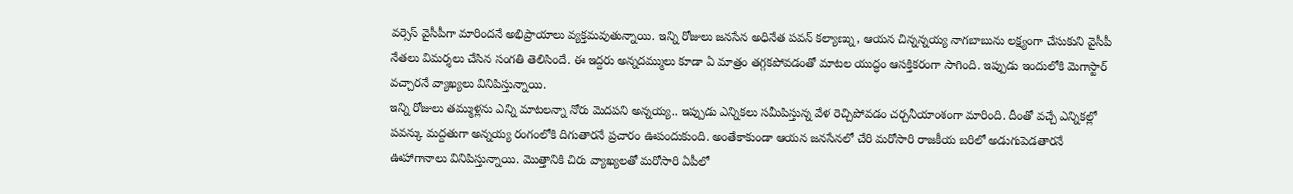వర్సెస్ వైసీపీగా మారిందనే అభిప్రాయాలు వ్యక్తమవుతున్నాయి. ఇన్ని రోజులు జనసేన అధినేత పవన్ కల్యాణ్ను, ఆయన చిన్నన్నయ్య నాగబాబును లక్ష్యంగా చేసుకుని వైసీపీ నేతలు విమర్శలు చేసిన సంగతి తెలిసిందే. ఈ ఇద్దరు అన్నదమ్ములు కూడా ఏ మాత్రం తగ్గకపోవడంతో మాటల యుద్ధం ఆసక్తికరంగా సాగింది. ఇప్పుడు ఇందులోకి మెగాస్టార్ వచ్చారనే వ్యాఖ్యలు వినిపిస్తున్నాయి.
ఇన్ని రోజులు తమ్ముళ్లను ఎన్ని మాటలన్నా నోరు మెదపని అన్నయ్య.. ఇప్పుడు ఎన్నికలు సమీపిస్తున్న వేళ రెచ్చిపోవడం చర్చనీయాంశంగా మారింది. దీంతో వచ్చే ఎన్నికల్లో పవన్కు మద్దతుగా అన్నయ్య రంగంలోకి దిగుతారనే ప్రచారం ఊపందుకుంది. అంతేకాకుండా ఆయన జనసేనలో చేరి మరోసారి రాజకీయ బరిలో అడుగుపెడతారనే ఊహాగానాలు వినిపిస్తున్నాయి. మొత్తానికి చిరు వ్యాఖ్యలతో మరోసారి ఏపీలో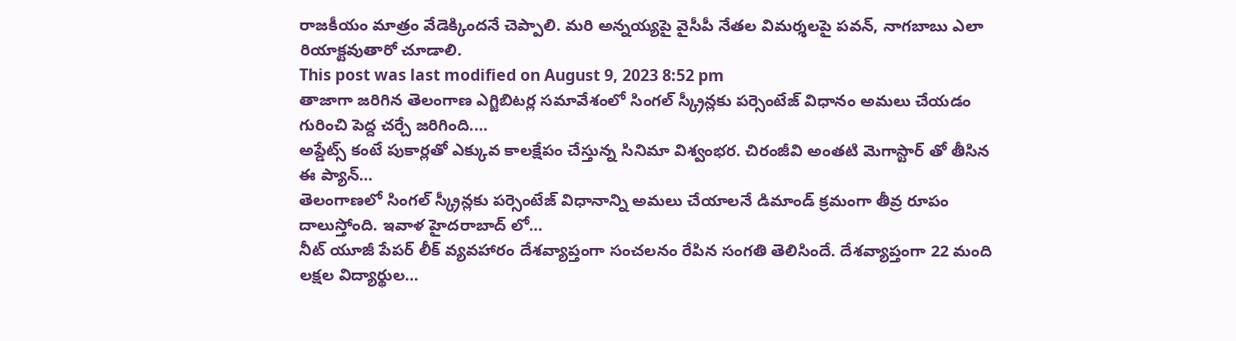రాజకీయం మాత్రం వేడెక్కిందనే చెప్పాలి. మరి అన్నయ్యపై వైసీపీ నేతల విమర్శలపై పవన్, నాగబాబు ఎలా రియాక్టవుతారో చూడాలి.
This post was last modified on August 9, 2023 8:52 pm
తాజాగా జరిగిన తెలంగాణ ఎగ్జిబిటర్ల సమావేశంలో సింగల్ స్క్రీన్లకు పర్సెంటేజ్ విధానం అమలు చేయడం గురించి పెద్ద చర్చే జరిగింది.…
అప్డేట్స్ కంటే పుకార్లతో ఎక్కువ కాలక్షేపం చేస్తున్న సినిమా విశ్వంభర. చిరంజీవి అంతటి మెగాస్టార్ తో తీసిన ఈ ప్యాన్…
తెలంగాణలో సింగల్ స్క్రీన్లకు పర్సెంటేజ్ విధానాన్ని అమలు చేయాలనే డిమాండ్ క్రమంగా తీవ్ర రూపం దాలుస్తోంది. ఇవాళ హైదరాబాద్ లో…
నీట్ యూజీ పేపర్ లీక్ వ్యవహారం దేశవ్యాప్తంగా సంచలనం రేపిన సంగతి తెలిసిందే. దేశవ్యాప్తంగా 22 మంది లక్షల విద్యార్థుల…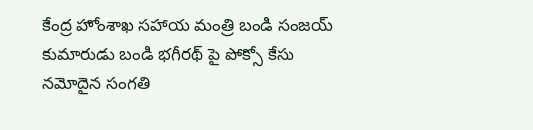కేంద్ర హోంశాఖ సహాయ మంత్రి బండి సంజయ్ కుమారుడు బండి భగీరథ్ పై పోక్సో కేసు నమోదైన సంగతి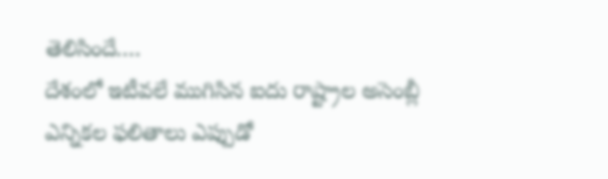తెలిసిందే.…
దేశంలో ఇటీవలే ముగిసిన ఐదు రాష్ట్రాల అసెంబ్లీ ఎన్నికల ఫలితాలు ఎప్పుడో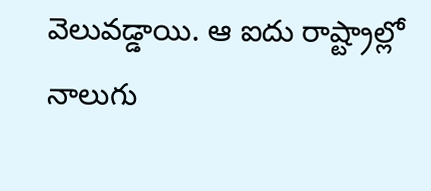వెలువడ్డాయి. ఆ ఐదు రాష్ట్రాల్లో నాలుగు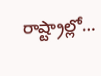రాష్ట్రాల్లో…